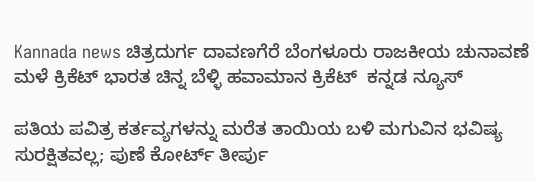Kannada news ಚಿತ್ರದುರ್ಗ ದಾವಣಗೆರೆ ಬೆಂಗಳೂರು ರಾಜಕೀಯ ಚುನಾವಣೆ ಮಳೆ ಕ್ರಿಕೆಟ್ ಭಾರತ ಚಿನ್ನ ಬೆಳ್ಳಿ ಹವಾಮಾನ ಕ್ರಿಕೆಟ್  ಕನ್ನಡ ನ್ಯೂಸ್

ಪತಿಯ ಪವಿತ್ರ ಕರ್ತವ್ಯಗಳನ್ನು ಮರೆತ ತಾಯಿಯ ಬಳಿ ಮಗುವಿನ ಭವಿಷ್ಯ ಸುರಕ್ಷಿತವಲ್ಲ; ಪುಣೆ ಕೋರ್ಟ್ ತೀರ್ಪು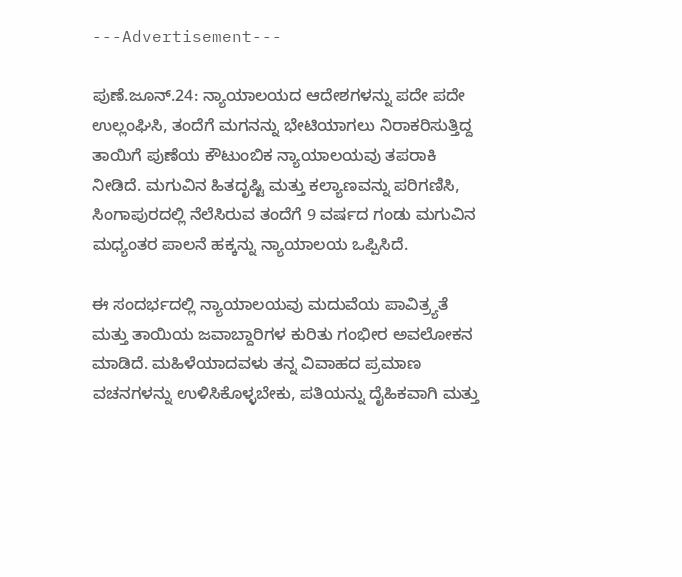---Advertisement---

ಪುಣೆ.ಜೂನ್.24: ನ್ಯಾಯಾಲಯದ ಆದೇಶಗಳನ್ನು ಪದೇ ಪದೇ ಉಲ್ಲಂಘಿಸಿ, ತಂದೆಗೆ ಮಗನನ್ನು ಭೇಟಿಯಾಗಲು ನಿರಾಕರಿಸುತ್ತಿದ್ದ ತಾಯಿಗೆ ಪುಣೆಯ ಕೌಟುಂಬಿಕ ನ್ಯಾಯಾಲಯವು ತಪರಾಕಿ ನೀಡಿದೆ. ಮಗುವಿನ ಹಿತದೃಷ್ಟಿ ಮತ್ತು ಕಲ್ಯಾಣವನ್ನು ಪರಿಗಣಿಸಿ, ಸಿಂಗಾಪುರದಲ್ಲಿ ನೆಲೆಸಿರುವ ತಂದೆಗೆ 9 ವರ್ಷದ ಗಂಡು ಮಗುವಿನ ಮಧ್ಯಂತರ ಪಾಲನೆ ಹಕ್ಕನ್ನು ನ್ಯಾಯಾಲಯ ಒಪ್ಪಿಸಿದೆ.

ಈ ಸಂದರ್ಭದಲ್ಲಿ ನ್ಯಾಯಾಲಯವು ಮದುವೆಯ ಪಾವಿತ್ರ್ಯತೆ ಮತ್ತು ತಾಯಿಯ ಜವಾಬ್ದಾರಿಗಳ ಕುರಿತು ಗಂಭೀರ ಅವಲೋಕನ ಮಾಡಿದೆ. ಮಹಿಳೆಯಾದವಳು ತನ್ನ ವಿವಾಹದ ಪ್ರಮಾಣ ವಚನಗಳನ್ನು ಉಳಿಸಿಕೊಳ್ಳಬೇಕು, ಪತಿಯನ್ನು ದೈಹಿಕವಾಗಿ ಮತ್ತು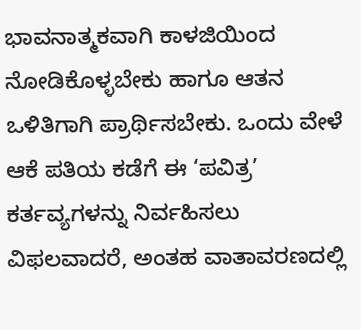ಭಾವನಾತ್ಮಕವಾಗಿ ಕಾಳಜಿಯಿಂದ ನೋಡಿಕೊಳ್ಳಬೇಕು ಹಾಗೂ ಆತನ ಒಳಿತಿಗಾಗಿ ಪ್ರಾರ್ಥಿಸಬೇಕು. ಒಂದು ವೇಳೆ ಆಕೆ ಪತಿಯ ಕಡೆಗೆ ಈ ‘ಪವಿತ್ರ’ ಕರ್ತವ್ಯಗಳನ್ನು ನಿರ್ವಹಿಸಲು ವಿಫಲವಾದರೆ, ಅಂತಹ ವಾತಾವರಣದಲ್ಲಿ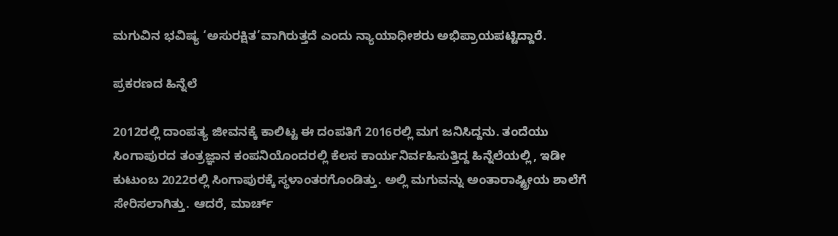ಮಗುವಿನ ಭವಿಷ್ಯ ‘ಅಸುರಕ್ಷಿತ’ವಾಗಿರುತ್ತದೆ ಎಂದು ನ್ಯಾಯಾಧೀಶರು ಅಭಿಪ್ರಾಯಪಟ್ಟಿದ್ದಾರೆ.

ಪ್ರಕರಣದ ಹಿನ್ನೆಲೆ

2012ರಲ್ಲಿ ದಾಂಪತ್ಯ ಜೀವನಕ್ಕೆ ಕಾಲಿಟ್ಟ ಈ ದಂಪತಿಗೆ 2016ರಲ್ಲಿ ಮಗ ಜನಿಸಿದ್ದನು. ತಂದೆಯು ಸಿಂಗಾಪುರದ ತಂತ್ರಜ್ಞಾನ ಕಂಪನಿಯೊಂದರಲ್ಲಿ ಕೆಲಸ ಕಾರ್ಯನಿರ್ವಹಿಸುತ್ತಿದ್ದ ಹಿನ್ನೆಲೆಯಲ್ಲಿ, ಇಡೀ ಕುಟುಂಬ 2022ರಲ್ಲಿ ಸಿಂಗಾಪುರಕ್ಕೆ ಸ್ಥಳಾಂತರಗೊಂಡಿತ್ತು. ಅಲ್ಲಿ ಮಗುವನ್ನು ಅಂತಾರಾಷ್ಟ್ರೀಯ ಶಾಲೆಗೆ ಸೇರಿಸಲಾಗಿತ್ತು. ಆದರೆ, ಮಾರ್ಚ್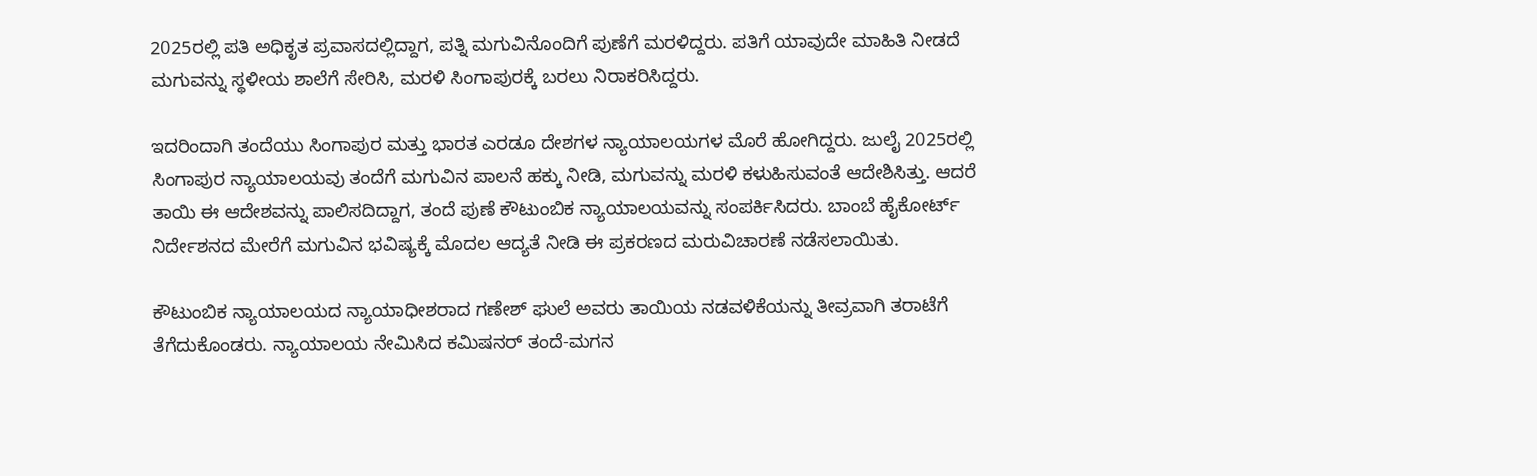2025ರಲ್ಲಿ ಪತಿ ಅಧಿಕೃತ ಪ್ರವಾಸದಲ್ಲಿದ್ದಾಗ, ಪತ್ನಿ ಮಗುವಿನೊಂದಿಗೆ ಪುಣೆಗೆ ಮರಳಿದ್ದರು. ಪತಿಗೆ ಯಾವುದೇ ಮಾಹಿತಿ ನೀಡದೆ ಮಗುವನ್ನು ಸ್ಥಳೀಯ ಶಾಲೆಗೆ ಸೇರಿಸಿ, ಮರಳಿ ಸಿಂಗಾಪುರಕ್ಕೆ ಬರಲು ನಿರಾಕರಿಸಿದ್ದರು.

ಇದರಿಂದಾಗಿ ತಂದೆಯು ಸಿಂಗಾಪುರ ಮತ್ತು ಭಾರತ ಎರಡೂ ದೇಶಗಳ ನ್ಯಾಯಾಲಯಗಳ ಮೊರೆ ಹೋಗಿದ್ದರು. ಜುಲೈ 2025ರಲ್ಲಿ ಸಿಂಗಾಪುರ ನ್ಯಾಯಾಲಯವು ತಂದೆಗೆ ಮಗುವಿನ ಪಾಲನೆ ಹಕ್ಕು ನೀಡಿ, ಮಗುವನ್ನು ಮರಳಿ ಕಳುಹಿಸುವಂತೆ ಆದೇಶಿಸಿತ್ತು. ಆದರೆ ತಾಯಿ ಈ ಆದೇಶವನ್ನು ಪಾಲಿಸದಿದ್ದಾಗ, ತಂದೆ ಪುಣೆ ಕೌಟುಂಬಿಕ ನ್ಯಾಯಾಲಯವನ್ನು ಸಂಪರ್ಕಿಸಿದರು. ಬಾಂಬೆ ಹೈಕೋರ್ಟ್ ನಿರ್ದೇಶನದ ಮೇರೆಗೆ ಮಗುವಿನ ಭವಿಷ್ಯಕ್ಕೆ ಮೊದಲ ಆದ್ಯತೆ ನೀಡಿ ಈ ಪ್ರಕರಣದ ಮರುವಿಚಾರಣೆ ನಡೆಸಲಾಯಿತು.

ಕೌಟುಂಬಿಕ ನ್ಯಾಯಾಲಯದ ನ್ಯಾಯಾಧೀಶರಾದ ಗಣೇಶ್ ಘುಲೆ ಅವರು ತಾಯಿಯ ನಡವಳಿಕೆಯನ್ನು ತೀವ್ರವಾಗಿ ತರಾಟೆಗೆ ತೆಗೆದುಕೊಂಡರು. ನ್ಯಾಯಾಲಯ ನೇಮಿಸಿದ ಕಮಿಷನರ್ ತಂದೆ-ಮಗನ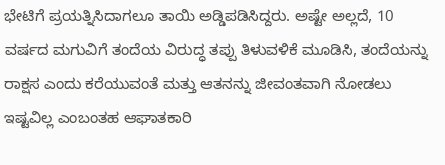ಭೇಟಿಗೆ ಪ್ರಯತ್ನಿಸಿದಾಗಲೂ ತಾಯಿ ಅಡ್ಡಿಪಡಿಸಿದ್ದರು. ಅಷ್ಟೇ ಅಲ್ಲದೆ, 10 ವರ್ಷದ ಮಗುವಿಗೆ ತಂದೆಯ ವಿರುದ್ಧ ತಪ್ಪು ತಿಳುವಳಿಕೆ ಮೂಡಿಸಿ, ತಂದೆಯನ್ನು ರಾಕ್ಷಸ ಎಂದು ಕರೆಯುವಂತೆ ಮತ್ತು ಆತನನ್ನು ಜೀವಂತವಾಗಿ ನೋಡಲು ಇಷ್ಟವಿಲ್ಲ ಎಂಬಂತಹ ಆಘಾತಕಾರಿ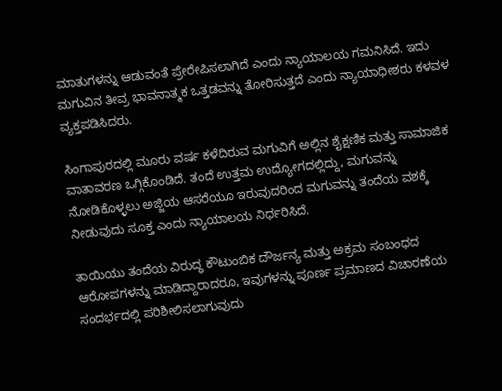ಮಾತುಗಳನ್ನು ಆಡುವಂತೆ ಪ್ರೇರೇಪಿಸಲಾಗಿದೆ ಎಂದು ನ್ಯಾಯಾಲಯ ಗಮನಿಸಿದೆ. ಇದು ಮಗುವಿನ ತೀವ್ರ ಭಾವನಾತ್ಮಕ ಒತ್ತಡವನ್ನು ತೋರಿಸುತ್ತದೆ ಎಂದು ನ್ಯಾಯಾಧೀಶರು ಕಳವಳ ವ್ಯಕ್ತಪಡಿಸಿದರು.

ಸಿಂಗಾಪುರದಲ್ಲಿ ಮೂರು ವರ್ಷ ಕಳೆದಿರುವ ಮಗುವಿಗೆ ಅಲ್ಲಿನ ಶೈಕ್ಷಣಿಕ ಮತ್ತು ಸಾಮಾಜಿಕ ವಾತಾವರಣ ಒಗ್ಗಿಕೊಂಡಿದೆ. ತಂದೆ ಉತ್ತಮ ಉದ್ಯೋಗದಲ್ಲಿದ್ದು, ಮಗುವನ್ನು ನೋಡಿಕೊಳ್ಳಲು ಅಜ್ಜಿಯ ಆಸರೆಯೂ ಇರುವುದರಿಂದ ಮಗುವನ್ನು ತಂದೆಯ ವಶಕ್ಕೆ ನೀಡುವುದು ಸೂಕ್ತ ಎಂದು ನ್ಯಾಯಾಲಯ ನಿರ್ಧರಿಸಿದೆ.

ತಾಯಿಯು ತಂದೆಯ ವಿರುದ್ಧ ಕೌಟುಂಬಿಕ ದೌರ್ಜನ್ಯ ಮತ್ತು ಅಕ್ರಮ ಸಂಬಂಧದ ಆರೋಪಗಳನ್ನು ಮಾಡಿದ್ದಾರಾದರೂ, ಇವುಗಳನ್ನು ಪೂರ್ಣ ಪ್ರಮಾಣದ ವಿಚಾರಣೆಯ ಸಂದರ್ಭದಲ್ಲಿ ಪರಿಶೀಲಿಸಲಾಗುವುದು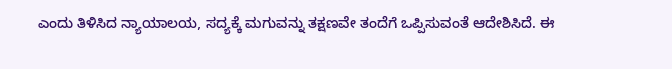ಎಂದು ತಿಳಿಸಿದ ನ್ಯಾಯಾಲಯ, ಸದ್ಯಕ್ಕೆ ಮಗುವನ್ನು ತಕ್ಷಣವೇ ತಂದೆಗೆ ಒಪ್ಪಿಸುವಂತೆ ಆದೇಶಿಸಿದೆ. ಈ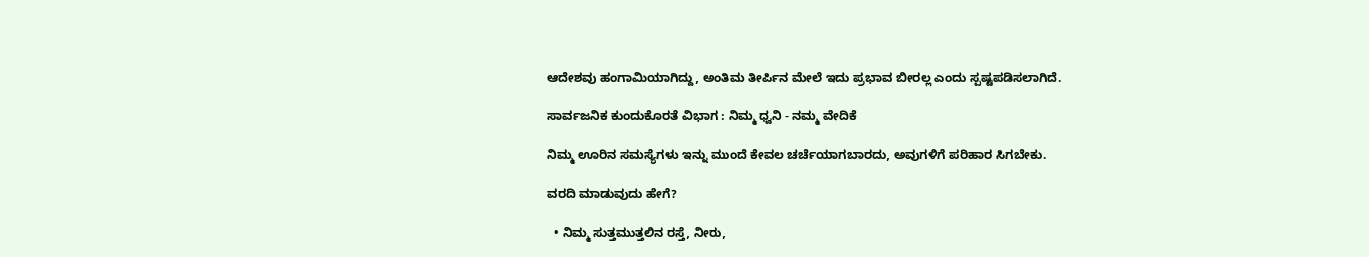ಆದೇಶವು ಹಂಗಾಮಿಯಾಗಿದ್ದು, ಅಂತಿಮ ತೀರ್ಪಿನ ಮೇಲೆ ಇದು ಪ್ರಭಾವ ಬೀರಲ್ಲ ಎಂದು ಸ್ಪಷ್ಟಪಡಿಸಲಾಗಿದೆ.

ಸಾರ್ವಜನಿಕ ಕುಂದುಕೊರತೆ ವಿಭಾಗ : ನಿಮ್ಮ ಧ್ವನಿ - ನಮ್ಮ ವೇದಿಕೆ

ನಿಮ್ಮ ಊರಿನ ಸಮಸ್ಯೆಗಳು ಇನ್ನು ಮುಂದೆ ಕೇವಲ ಚರ್ಚೆಯಾಗಬಾರದು, ಅವುಗಳಿಗೆ ಪರಿಹಾರ ಸಿಗಬೇಕು.

ವರದಿ ಮಾಡುವುದು ಹೇಗೆ?

  • ನಿಮ್ಮ ಸುತ್ತಮುತ್ತಲಿನ ರಸ್ತೆ, ನೀರು,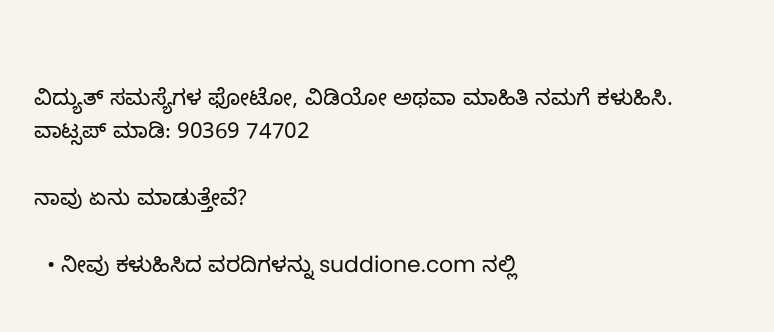ವಿದ್ಯುತ್ ಸಮಸ್ಯೆಗಳ ಫೋಟೋ, ವಿಡಿಯೋ ಅಥವಾ ಮಾಹಿತಿ ನಮಗೆ ಕಳುಹಿಸಿ.
ವಾಟ್ಸಪ್ ಮಾಡಿ: 90369 74702

ನಾವು ಏನು ಮಾಡುತ್ತೇವೆ?

  • ನೀವು ಕಳುಹಿಸಿದ ವರದಿಗಳನ್ನು suddione.com ನಲ್ಲಿ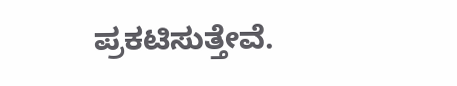ಪ್ರಕಟಿಸುತ್ತೇವೆ.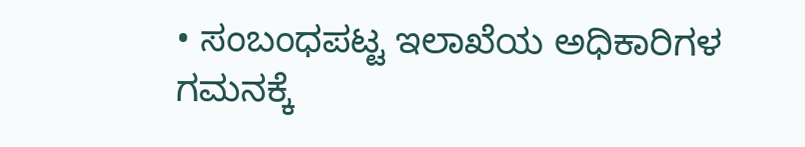• ಸಂಬಂಧಪಟ್ಟ ಇಲಾಖೆಯ ಅಧಿಕಾರಿಗಳ ಗಮನಕ್ಕೆ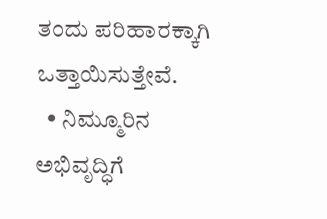ತಂದು ಪರಿಹಾರಕ್ಕಾಗಿ ಒತ್ತಾಯಿಸುತ್ತೇವೆ.
  • ನಿಮ್ಮೂರಿನ ಅಭಿವೃದ್ಧಿಗೆ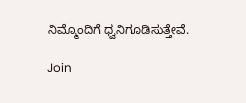ನಿಮ್ಮೊಂದಿಗೆ ಧ್ವನಿಗೂಡಿಸುತ್ತೇವೆ.

Join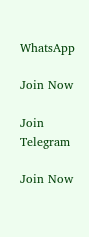WhatsApp

Join Now

Join Telegram

Join Now